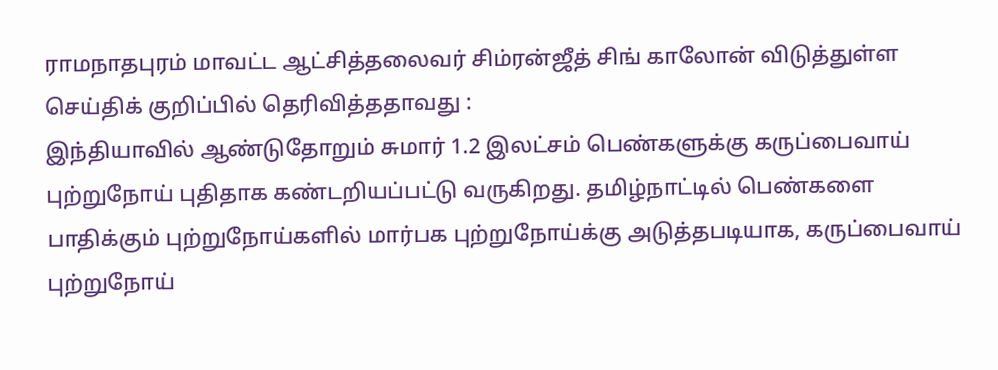ராமநாதபுரம் மாவட்ட ஆட்சித்தலைவர் சிம்ரன்ஜீத் சிங் காலோன் விடுத்துள்ள செய்திக் குறிப்பில் தெரிவித்ததாவது :
இந்தியாவில் ஆண்டுதோறும் சுமார் 1.2 இலட்சம் பெண்களுக்கு கருப்பைவாய் புற்றுநோய் புதிதாக கண்டறியப்பட்டு வருகிறது. தமிழ்நாட்டில் பெண்களை பாதிக்கும் புற்றுநோய்களில் மார்பக புற்றுநோய்க்கு அடுத்தபடியாக, கருப்பைவாய் புற்றுநோய்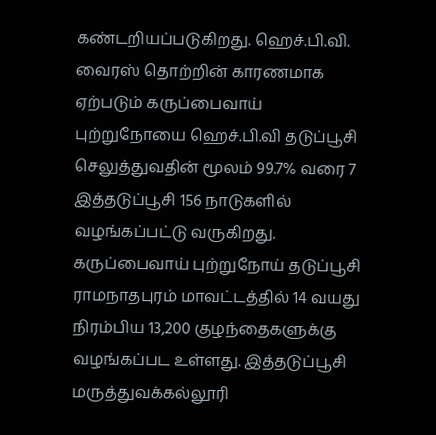கண்டறியப்படுகிறது. ஹெச்.பி.வி. வைரஸ் தொற்றின் காரணமாக ஏற்படும் கருப்பைவாய் புற்றுநோயை ஹெச்.பி.வி தடுப்பூசி செலுத்துவதின் மூலம் 99.7% வரை 7 இத்தடுப்பூசி 156 நாடுகளில் வழங்கப்பட்டு வருகிறது.
கருப்பைவாய் புற்றுநோய் தடுப்பூசி ராமநாதபுரம் மாவட்டத்தில் 14 வயது நிரம்பிய 13,200 குழந்தைகளுக்கு வழங்கப்பட உள்ளது. இத்தடுப்பூசி மருத்துவக்கல்லூரி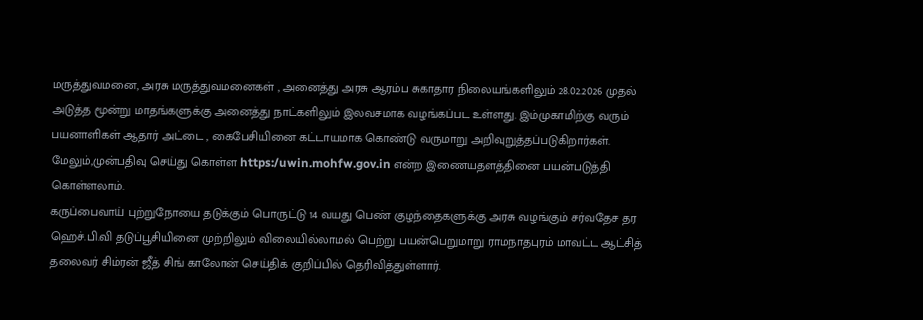மருத்துவமனை, அரசு மருத்துவமனைகள் , அனைத்து அரசு ஆரம்ப சுகாதார நிலையங்களிலும் 28.02.2026 முதல் அடுத்த மூன்று மாதங்களுக்கு அனைத்து நாட்களிலும் இலவசமாக வழங்கப்பட உள்ளது. இம்முகாமிற்கு வரும் பயனாளிகள் ஆதார் அட்டை , கைபேசியினை கட்டாயமாக கொண்டு வருமாறு அறிவுறுத்தப்படுகிறார்கள்.
மேலும்,முன்பதிவு செய்து கொள்ள https:/uwin.mohfw.gov.in என்ற இணையதளத்தினை பயன்படுத்தி கொள்ளலாம்.
கருப்பைவாய் புற்றுநோயை தடுக்கும் பொருட்டு 14 வயது பெண் குழந்தைகளுக்கு அரசு வழங்கும் சர்வதேச தர ஹெச்.பி.வி தடுப்பூசியினை முற்றிலும் விலையில்லாமல் பெற்று பயன்பெறுமாறு ராமநாதபுரம் மாவட்ட ஆட்சித் தலைவர் சிம்ரன் ஜீத் சிங் காலோன் செய்திக் குறிப்பில் தெரிவித்துள்ளார்.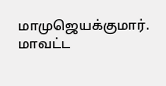மாமுஜெயக்குமார்.
மாவட்ட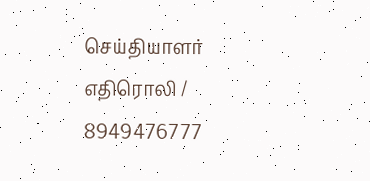செய்தியாளர் எதிரொலி / 8949476777